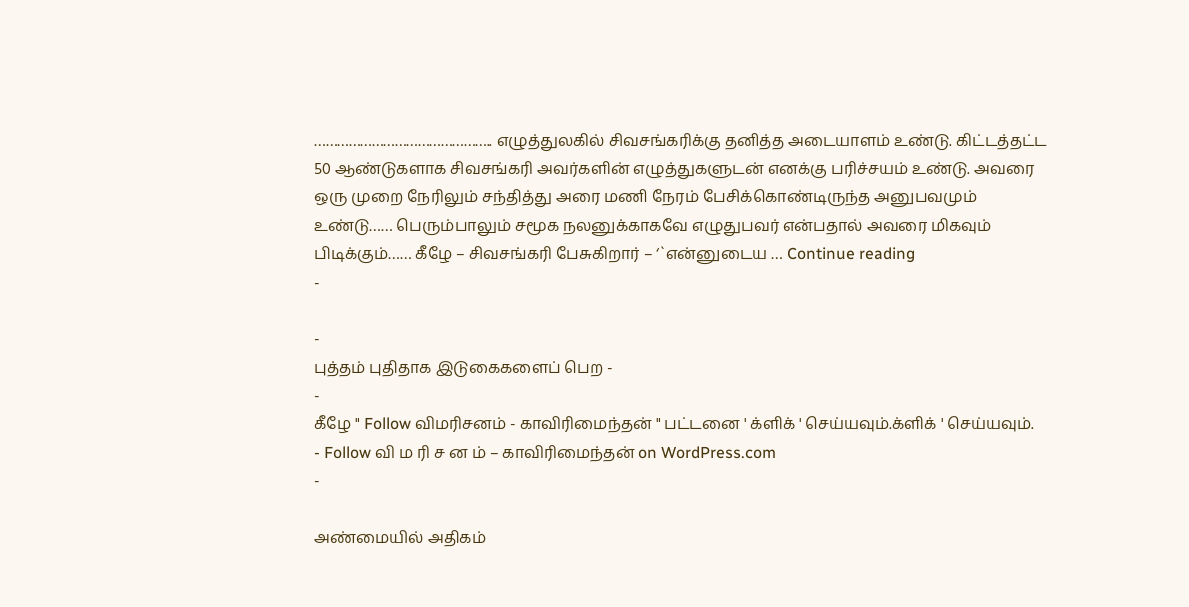……………………………………….. எழுத்துலகில் சிவசங்கரிக்கு தனித்த அடையாளம் உண்டு. கிட்டத்தட்ட 50 ஆண்டுகளாக சிவசங்கரி அவர்களின் எழுத்துகளுடன் எனக்கு பரிச்சயம் உண்டு. அவரை ஒரு முறை நேரிலும் சந்தித்து அரை மணி நேரம் பேசிக்கொண்டிருந்த அனுபவமும் உண்டு…… பெரும்பாலும் சமூக நலனுக்காகவே எழுதுபவர் என்பதால் அவரை மிகவும் பிடிக்கும்…… கீழே – சிவசங்கரி பேசுகிறார் – ‘`என்னுடைய … Continue reading
-

-
புத்தம் புதிதாக இடுகைகளைப் பெற -
-
கீழே " Follow விமரிசனம் - காவிரிமைந்தன் " பட்டனை ' க்ளிக் ' செய்யவும்.க்ளிக் ' செய்யவும்.
- Follow வி ம ரி ச ன ம் – காவிரிமைந்தன் on WordPress.com
-

அண்மையில் அதிகம்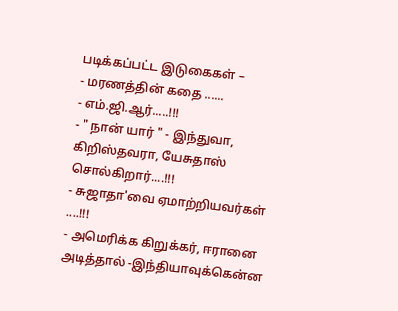படிக்கப்பட்ட இடுகைகள் –
- மரணத்தின் கதை ......
- எம்.ஜி.ஆர்.....!!!
- " நான் யார் " - இந்துவா, கிறிஸ்தவரா, யேசுதாஸ் சொல்கிறார்....!!!
- சுஜாதா'வை ஏமாற்றியவர்கள் ....!!!
- அமெரிக்க கிறுக்கர், ஈரானை அடித்தால் -இந்தியாவுக்கென்ன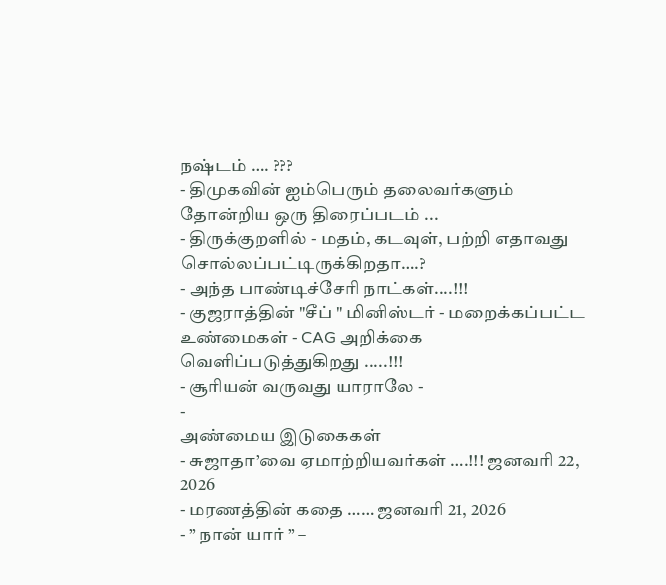நஷ்டம் …. ???
- திமுகவின் ஐம்பெரும் தலைவர்களும் தோன்றிய ஒரு திரைப்படம் ...
- திருக்குறளில் - மதம், கடவுள், பற்றி எதாவது சொல்லப்பட்டிருக்கிறதா….?
- அந்த பாண்டிச்சேரி நாட்கள்....!!!
- குஜராத்தின் "சீப் " மினிஸ்டர் - மறைக்கப்பட்ட உண்மைகள் - CAG அறிக்கை வெளிப்படுத்துகிறது .....!!!
- சூரியன் வருவது யாராலே -
-
அண்மைய இடுகைகள்
- சுஜாதா’வை ஏமாற்றியவர்கள் ….!!! ஜனவரி 22, 2026
- மரணத்தின் கதை …… ஜனவரி 21, 2026
- ” நான் யார் ” –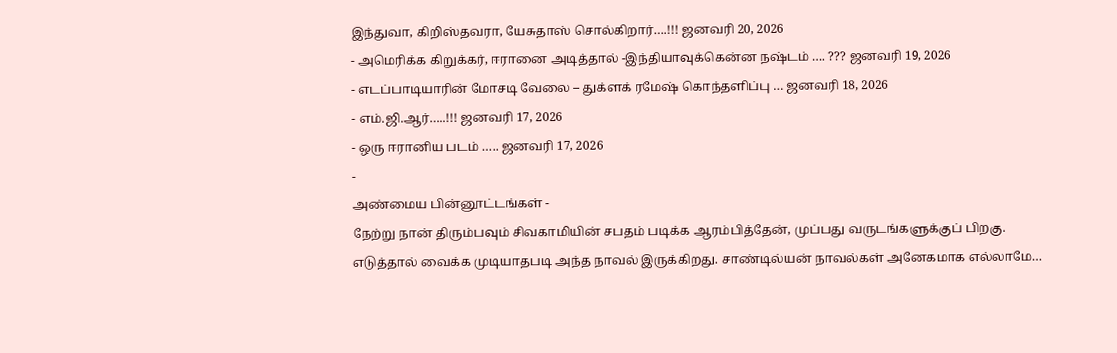இந்துவா, கிறிஸ்தவரா, யேசுதாஸ் சொல்கிறார்….!!! ஜனவரி 20, 2026
- அமெரிக்க கிறுக்கர், ஈரானை அடித்தால் -இந்தியாவுக்கென்ன நஷ்டம் …. ??? ஜனவரி 19, 2026
- எடப்பாடியாரின் மோசடி வேலை – துக்ளக் ரமேஷ் கொந்தளிப்பு … ஜனவரி 18, 2026
- எம்.ஜி.ஆர்…..!!! ஜனவரி 17, 2026
- ஒரு ஈரானிய படம் ….. ஜனவரி 17, 2026
-
அண்மைய பின்னூட்டங்கள் -
நேற்று நான் திரும்பவும் சிவகாமியின் சபதம் படிக்க ஆரம்பித்தேன், முப்பது வருடங்களுக்குப் பிறகு. எடுத்தால் வைக்க முடியாதபடி அந்த நாவல் இருக்கிறது. சாண்டில்யன் நாவல்கள் அனேகமாக எல்லாமே…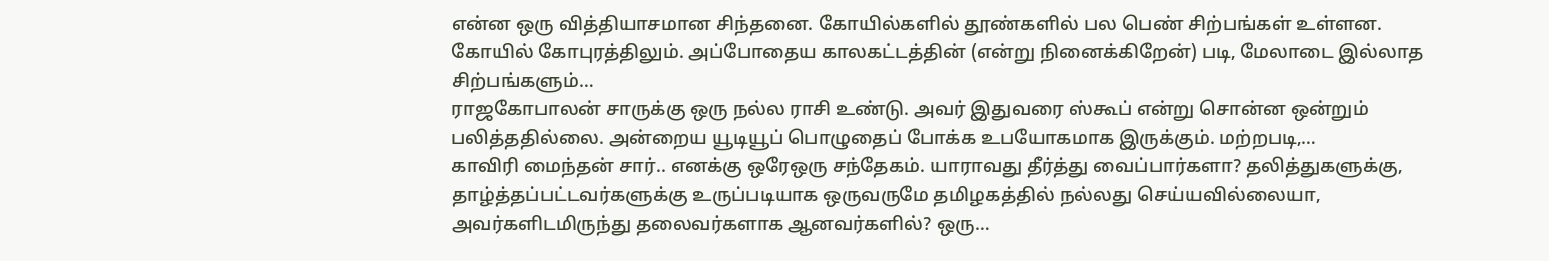என்ன ஒரு வித்தியாசமான சிந்தனை. கோயில்களில் தூண்களில் பல பெண் சிற்பங்கள் உள்ளன. கோயில் கோபுரத்திலும். அப்போதைய காலகட்டத்தின் (என்று நினைக்கிறேன்) படி, மேலாடை இல்லாத சிற்பங்களும்…
ராஜகோபாலன் சாருக்கு ஒரு நல்ல ராசி உண்டு. அவர் இதுவரை ஸ்கூப் என்று சொன்ன ஒன்றும் பலித்ததில்லை. அன்றைய யூடியூப் பொழுதைப் போக்க உபயோகமாக இருக்கும். மற்றபடி,…
காவிரி மைந்தன் சார்.. எனக்கு ஒரேஒரு சந்தேகம். யாராவது தீர்த்து வைப்பார்களா? தலித்துகளுக்கு, தாழ்த்தப்பட்டவர்களுக்கு உருப்படியாக ஒருவருமே தமிழகத்தில் நல்லது செய்யவில்லையா, அவர்களிடமிருந்து தலைவர்களாக ஆனவர்களில்? ஒரு…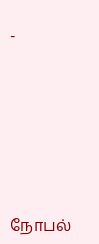-







நோபல்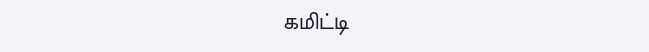கமிட்டி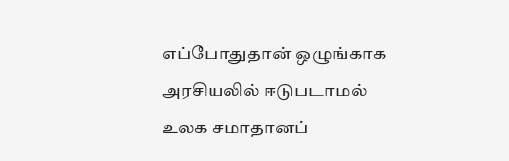எப்போதுதான் ஒழுங்காக அரசியலில் ஈடுபடாமல் உலக சமாதானப்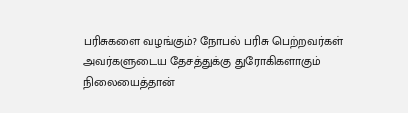பரிசுகளை வழங்கும்? நோபல் பரிசு பெற்றவர்கள் அவர்களுடைய தேசத்துக்கு துரோகிகளாகும் நிலையைத்தான்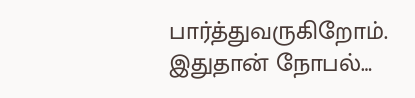பார்த்துவருகிறோம். இதுதான் நோபல்…